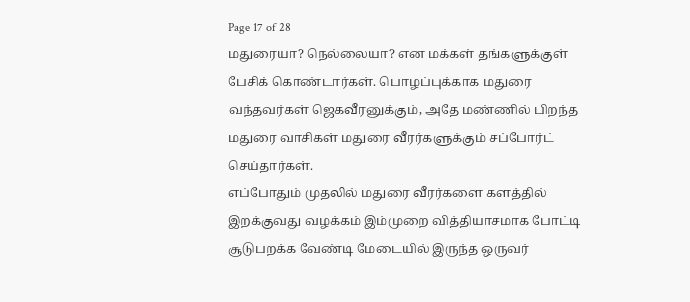Page 17 of 28
மதுரையா? நெல்லையா? என மக்கள் தங்களுக்குள் பேசிக் கொண்டார்கள். பொழப்புக்காக மதுரை வந்தவர்கள் ஜெகவீரனுக்கும், அதே மண்ணில் பிறந்த மதுரை வாசிகள் மதுரை வீரர்களுக்கும் சப்போர்ட் செய்தார்கள்.
எப்போதும் முதலில் மதுரை வீரர்களை களத்தில் இறக்குவது வழக்கம் இம்முறை வித்தியாசமாக போட்டி சூடுபறக்க வேண்டி மேடையில் இருந்த ஒருவர்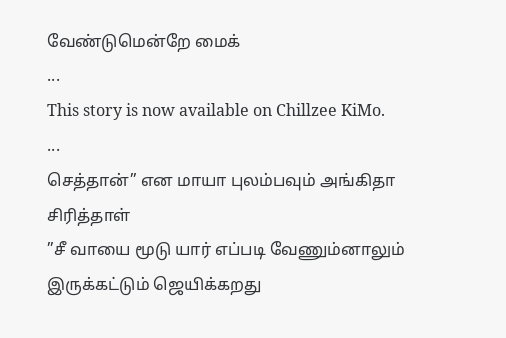வேண்டுமென்றே மைக்
...
This story is now available on Chillzee KiMo.
...
செத்தான்” என மாயா புலம்பவும் அங்கிதா சிரித்தாள்
”சீ வாயை மூடு யார் எப்படி வேணும்னாலும் இருக்கட்டும் ஜெயிக்கறது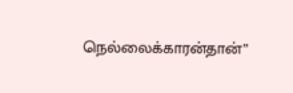நெல்லைக்காரன்தான்”